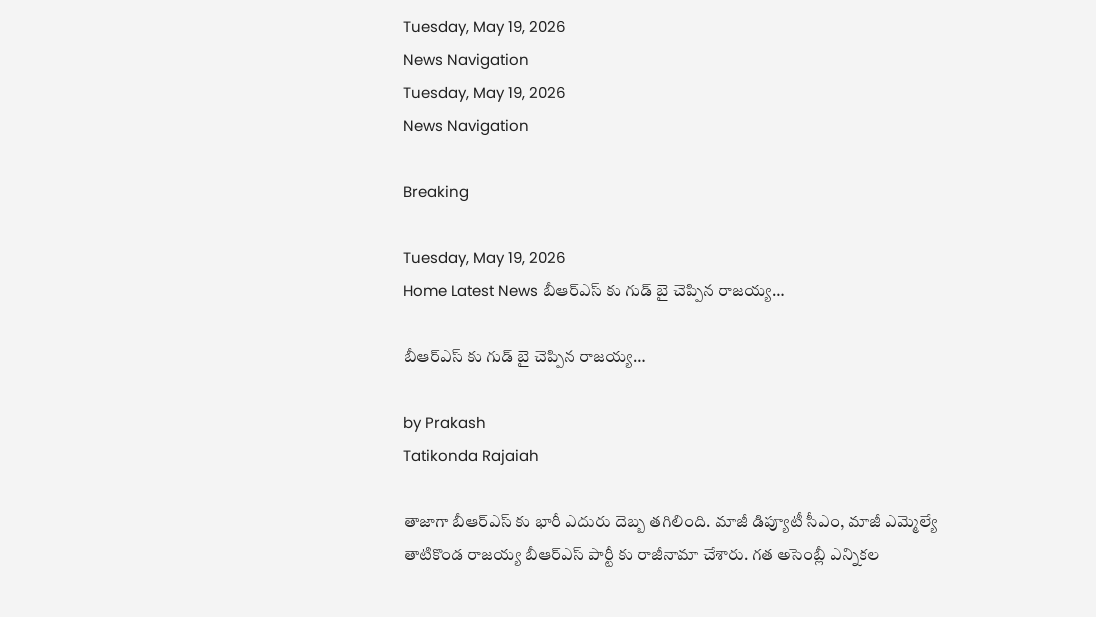Tuesday, May 19, 2026
News Navigation
Tuesday, May 19, 2026
News Navigation

Breaking

Tuesday, May 19, 2026
Home Latest News బీఆర్ఎస్ కు గుడ్ బై చెప్పిన రాజయ్య…

బీఆర్ఎస్ కు గుడ్ బై చెప్పిన రాజయ్య…

by Prakash
Tatikonda Rajaiah

తాజాగా బీఆర్ఎస్ కు భారీ ఎదురు దెబ్బ తగిలింది. మాజీ డిప్యూటీ సీఎం, మాజీ ఎమ్మెల్యే తాటికొండ రాజయ్య బీఆర్ఎస్ పార్టీ కు రాజీనామా చేశారు. గత అసెంబ్లీ ఎన్నికల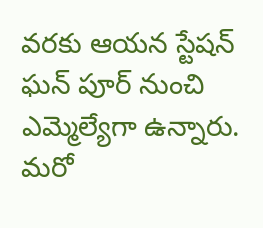వరకు ఆయన స్టేషన్ ఘన్ పూర్ నుంచి ఎమ్మెల్యేగా ఉన్నారు. మరో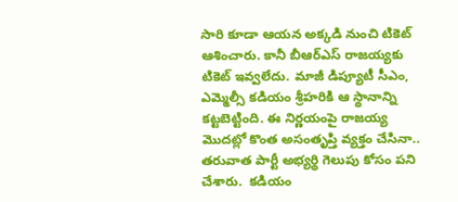సారి కూడా ఆయన అక్కడి నుంచి టికెట్ ఆశించారు. కానీ బీఆర్ఎస్ రాజయ్యకు టికెట్ ఇవ్వలేదు. మాజీ డిప్యూటీ సీఎం, ఎమ్మెల్సీ కడియం శ్రీహరికి ఆ స్థానాన్ని కట్టబెట్టింది. ఈ నిర్ణయంపై రాజయ్య మొదట్లో కొంత అసంతృప్తి వ్యక్తం చేసినా.. తరువాత పార్టీ అభ్యర్థి గెలుపు కోసం పని చేశారు.  కడియం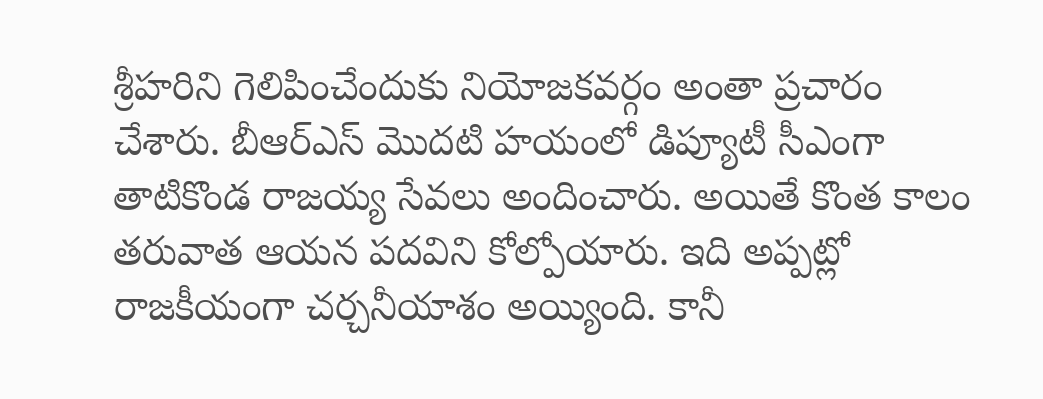శ్రీహరిని గెలిపించేందుకు నియోజకవర్గం అంతా ప్రచారం చేశారు. బీఆర్ఎస్ మొదటి హయంలో డిప్యూటీ సీఎంగా తాటికొండ రాజయ్య సేవలు అందించారు. అయితే కొంత కాలం తరువాత ఆయన పదవిని కోల్పోయారు. ఇది అప్పట్లో రాజకీయంగా చర్చనీయాశం అయ్యింది. కానీ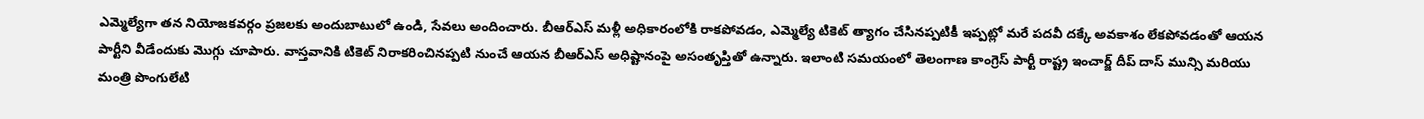ఎమ్మెల్యేగా తన నియోజకవర్గం ప్రజలకు అందుబాటులో ఉండి, సేవలు అందించారు. బీఆర్ఎస్ మళ్లీ అధికారంలోకి రాకపోవడం, ఎమ్మెల్యే టికెట్ త్యాగం చేసినప్పటికీ ఇప్పట్లో మరే పదవీ దక్కే అవకాశం లేకపోవడంతో ఆయన పార్టీని వీడేందుకు మొగ్గు చూపారు. వాస్తవానికి టికెట్ నిరాకరించినప్పటి నుంచే ఆయన బీఆర్ఎస్ అధిష్టానంపై అసంతృప్తితో ఉన్నారు. ఇలాంటి సమయంలో తెలంగాణ కాంగ్రెస్ పార్టీ రాష్ట్ర ఇంచార్జ్ దీప్ దాస్ మున్సి మరియు మంత్రి పొంగులేటి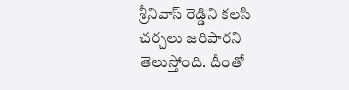శ్రీనివాస్ రెడ్డిని కలసి చర్చలు జరిపారని తెలుస్తోంది. దీంతో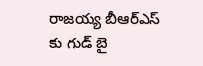రాజయ్య బీఆర్ఎస్ కు గుడ్ బై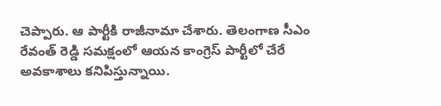చెప్పారు. ఆ పార్టీకి రాజీనామా చేశారు. తెలంగాణ సీఎం రేవంత్ రెడ్డి సమక్షంలో ఆయన కాంగ్రెస్ పార్టీలో చేరే అవకాశాలు కనిపిస్తున్నాయి.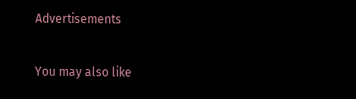Advertisements

You may also like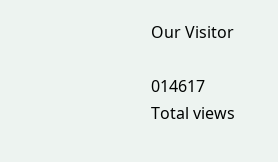Our Visitor

014617
Total views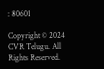: 80601

Copyright © 2024 CVR Telugu. All Rights Reserved.